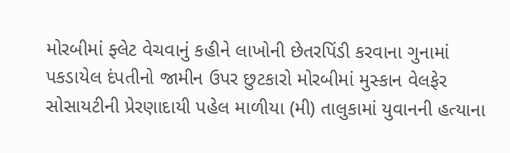મોરબીમાં ફ્લેટ વેચવાનું કહીને લાખોની છેતરપિંડી કરવાના ગુનામાં પકડાયેલ દંપતીનો જામીન ઉપર છુટકારો મોરબીમાં મુસ્કાન વેલફેર સોસાયટીની પ્રેરણાદાયી પહેલ માળીયા (મી) તાલુકામાં યુવાનની હત્યાના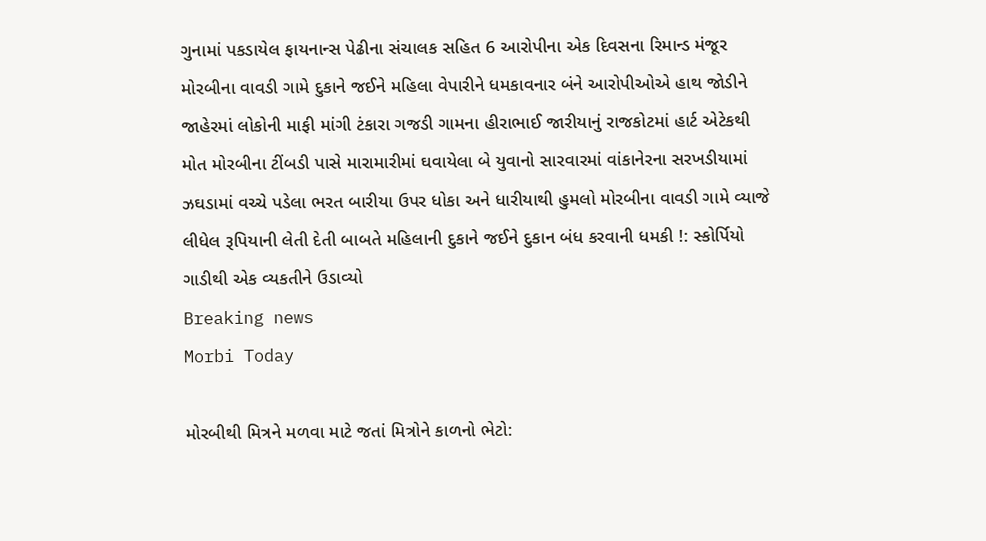ગુનામાં પકડાયેલ ફાયનાન્સ પેઢીના સંચાલક સહિત 6 આરોપીના એક દિવસના રિમાન્ડ મંજૂર મોરબીના વાવડી ગામે દુકાને જઈને મહિલા વેપારીને ધમકાવનાર બંને આરોપીઓએ હાથ જોડીને જાહેરમાં લોકોની માફી માંગી ટંકારા ગજડી ગામના હીરાભાઈ જારીયાનું રાજકોટમાં હાર્ટ એટેકથી મોત મોરબીના ટીંબડી પાસે મારામારીમાં ઘવાયેલા બે યુવાનો સારવારમાં વાંકાનેરના સરખડીયામાં ઝઘડામાં વચ્ચે પડેલા ભરત બારીયા ઉપર ધોકા અને ધારીયાથી હુમલો મોરબીના વાવડી ગામે વ્યાજે લીધેલ રૂપિયાની લેતી દેતી બાબતે મહિલાની દુકાને જઈને દુકાન બંધ કરવાની ધમકી !: સ્કોર્પિયો ગાડીથી એક વ્યકતીને ઉડાવ્યો
Breaking news
Morbi Today

મોરબીથી મિત્રને મળવા માટે જતાં મિત્રોને કાળનો ભેટો: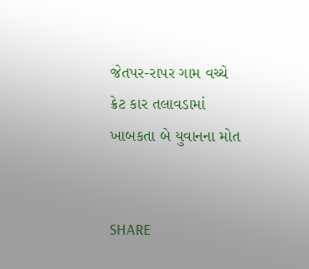જેતપર-રાપર ગામ વચ્ચે ક્રેટ કાર તલાવડામાં ખાબકતા બે યુવાનના મોત


SHARE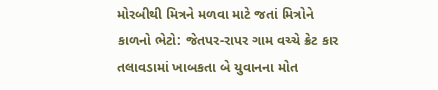મોરબીથી મિત્રને મળવા માટે જતાં મિત્રોને કાળનો ભેટો: જેતપર-રાપર ગામ વચ્ચે ક્રેટ કાર તલાવડામાં ખાબકતા બે યુવાનના મોત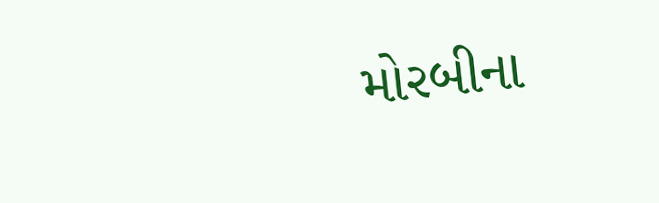મોરબીના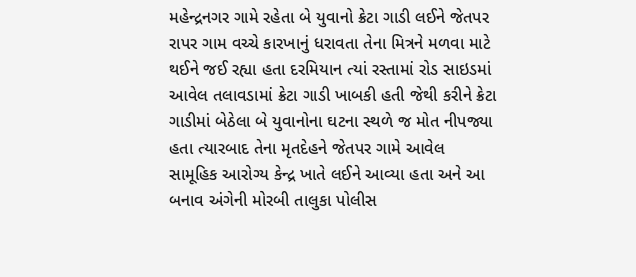મહેન્દ્રનગર ગામે રહેતા બે યુવાનો ક્રેટા ગાડી લઈને જેતપર રાપર ગામ વચ્ચે કારખાનું ધરાવતા તેના મિત્રને મળવા માટે થઈને જઈ રહ્યા હતા દરમિયાન ત્યાં રસ્તામાં રોડ સાઇડમાં આવેલ તલાવડામાં ક્રેટા ગાડી ખાબકી હતી જેથી કરીને ક્રેટા ગાડીમાં બેઠેલા બે યુવાનોના ઘટના સ્થળે જ મોત નીપજ્યા હતા ત્યારબાદ તેના મૃતદેહને જેતપર ગામે આવેલ સામૂહિક આરોગ્ય કેન્દ્ર ખાતે લઈને આવ્યા હતા અને આ બનાવ અંગેની મોરબી તાલુકા પોલીસ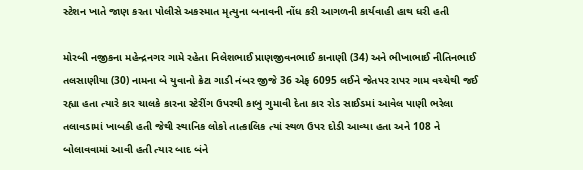સ્ટેશન ખાતે જાણ કરતા પોલીસે અકસ્માત મૃત્યુના બનાવની નોંધ કરી આગળની કાર્યવાહી હાથ ધરી હતી

મોરબી નજીકના મહેન્દ્રનગર ગામે રહેતા નિલેશભાઈ પ્રાણજીવનભાઈ કાનાણી (34) અને ભીખાભાઈ નીતિનભાઈ તલસાણીયા (30) નામના બે યુવાનો ક્રેટા ગાડી નંબર જીજે 36 એફ 6095 લઈને જેતપર રાપર ગામ વચ્ચેથી જઈ રહ્યા હતા ત્યારે કાર ચાલકે કારના સ્ટેરીંગ ઉપરથી કાબુ ગુમાવી દેતા કાર રોડ સાઈડમાં આવેલ પાણી ભરેલા તલાવડામાં ખાબકી હતી જેથી સ્થાનિક લોકો તાત્કાલિક ત્યાં સ્થળ ઉપર દોડી આવ્યા હતા અને 108 ને બોલાવવામાં આવી હતી ત્યાર બાદ બંને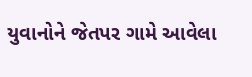યુવાનોને જેતપર ગામે આવેલા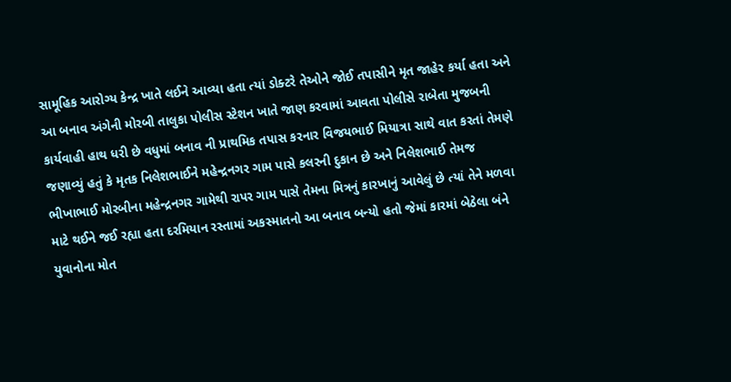સામૂહિક આરોગ્ય કેન્દ્ર ખાતે લઈને આવ્યા હતા ત્યાં ડોક્ટરે તેઓને જોઈ તપાસીને મૃત જાહેર કર્યા હતા અને આ બનાવ અંગેની મોરબી તાલુકા પોલીસ સ્ટેશન ખાતે જાણ કરવામાં આવતા પોલીસે રાબેતા મુજબની કાર્યવાહી હાથ ધરી છે વધુમાં બનાવ ની પ્રાથમિક તપાસ કરનાર વિજયભાઈ મિયાત્રા સાથે વાત કરતાં તેમણે જણાવ્યું હતું કે મૃતક નિલેશભાઈને મહેન્દ્રનગર ગામ પાસે કલરની દુકાન છે અને નિલેશભાઈ તેમજ ભીખાભાઈ મોરબીના મહેન્દ્રનગર ગામેથી રાપર ગામ પાસે તેમના મિત્રનું કારખાનું આવેલું છે ત્યાં તેને મળવા માટે થઈને જઈ રહ્યા હતા દરમિયાન રસ્તામાં અકસ્માતનો આ બનાવ બન્યો હતો જેમાં કારમાં બેઠેલા બંને યુવાનોના મોત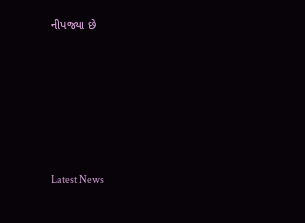નીપજ્યા છે






Latest News